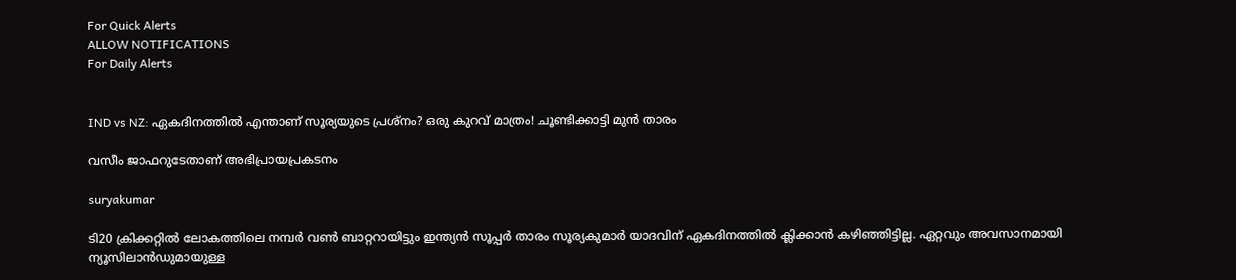For Quick Alerts
ALLOW NOTIFICATIONS
For Daily Alerts


IND vs NZ: ഏകദിനത്തില്‍ എന്താണ് സൂര്യയുടെ പ്രശ്‌നം? ഒരു കുറവ് മാത്രം! ചൂണ്ടിക്കാട്ടി മുന്‍ താരം

വസീം ജാഫറുടേതാണ് അഭിപ്രായപ്രകടനം

suryakumar

ടി20 ക്രിക്കറ്റില്‍ ലോകത്തിലെ നമ്പര്‍ വണ്‍ ബാറ്ററായിട്ടും ഇന്ത്യന്‍ സൂപ്പര്‍ താരം സൂര്യകുമാര്‍ യാദവിന് ഏകദിനത്തില്‍ ക്ലിക്കാന്‍ കഴിഞ്ഞിട്ടില്ല. ഏറ്റവും അവസാനമായി ന്യൂസിലാന്‍ഡുമായുള്ള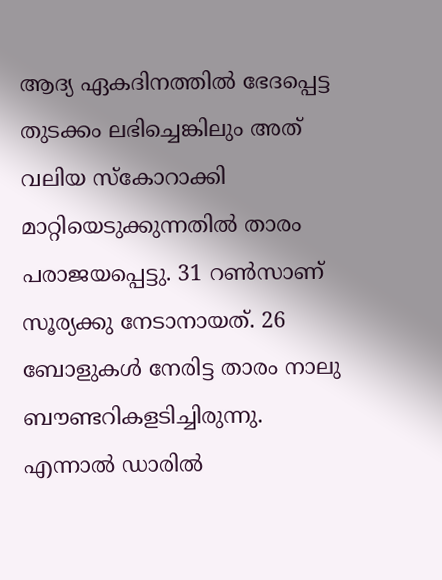ആദ്യ ഏകദിനത്തില്‍ ഭേദപ്പെട്ട തുടക്കം ലഭിച്ചെങ്കിലും അത് വലിയ സ്‌കോറാക്കി മാറ്റിയെടുക്കുന്നതില്‍ താരം പരാജയപ്പെട്ടു. 31 റണ്‍സാണ് സൂര്യക്കു നേടാനായത്. 26 ബോളുകള്‍ നേരിട്ട താരം നാലു ബൗണ്ടറികളടിച്ചിരുന്നു. എന്നാല്‍ ഡാരില്‍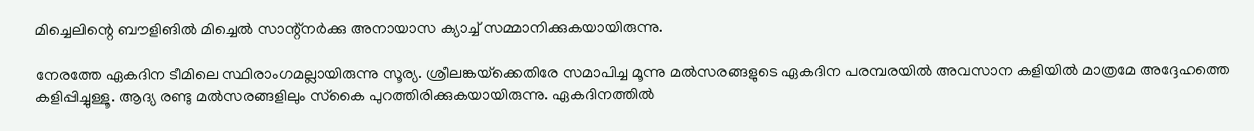മിച്ചെലിന്റെ ബൗളിങില്‍ മിച്ചെല്‍ സാന്റ്‌നര്‍ക്കു അനായാസ ക്യാച്ച് സമ്മാനിക്കുകയായിരുന്നു.

നേരത്തേ ഏകദിന ടീമിലെ സ്ഥിരാംഗമല്ലായിരുന്നു സൂര്യ. ശ്രീലങ്കയ്‌ക്കെതിരേ സമാപിച്ച മൂന്നു മല്‍സരങ്ങളുടെ ഏകദിന പരമ്പരയില്‍ അവസാന കളിയില്‍ മാത്രമേ അദ്ദേഹത്തെ കളിപ്പിച്ചുള്ളൂ. ആദ്യ രണ്ടു മല്‍സരങ്ങളിലും സ്‌കൈ പുറത്തിരിക്കുകയായിരുന്നു. ഏകദിനത്തില്‍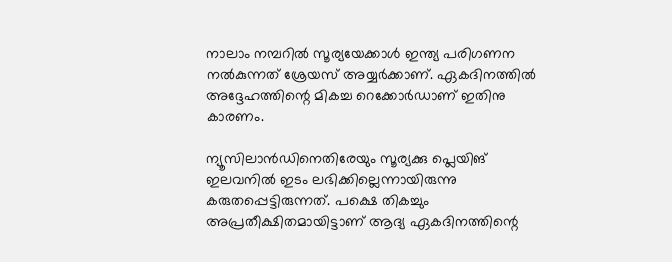നാലാം നമ്പറില്‍ സൂര്യയേക്കാള്‍ ഇന്ത്യ പരിഗണന നല്‍കുന്നത് ശ്രേയസ് അയ്യര്‍ക്കാണ്. ഏകദിനത്തില്‍ അദ്ദേഹത്തിന്റെ മികച്ച റെക്കോര്‍ഡാണ് ഇതിനു കാരണം.

ന്യൂസിലാന്‍ഡിനെതിരേയും സൂര്യക്കു പ്ലെയിങ് ഇലവനില്‍ ഇടം ലഭിക്കില്ലെന്നായിരുന്നു കരുതപ്പെട്ടിരുന്നത്. പക്ഷെ തികച്ചും അപ്രതീക്ഷിതമായിട്ടാണ് ആദ്യ ഏകദിനത്തിന്റെ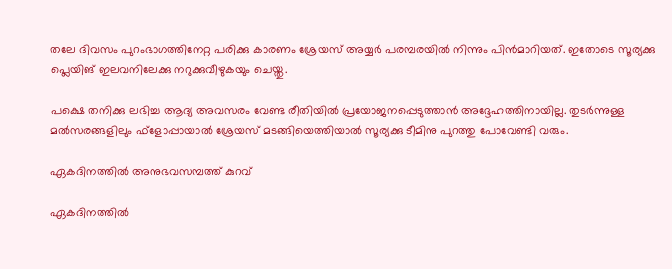തലേ ദിവസം പുറംഭാഗത്തിനേറ്റ പരിക്കു കാരണം ശ്രേയസ് അയ്യര്‍ പരമ്പരയില്‍ നിന്നും പിന്‍മാറിയത്. ഇതോടെ സൂര്യക്കു പ്ലെയിങ് ഇലവനിലേക്കു നറുക്കുവീഴുകയും ചെയ്തു.

പക്ഷെ തനിക്കു ലഭിച്ച ആദ്യ അവസരം വേണ്ട രീതിയില്‍ പ്രയോജനപ്പെടുത്താന്‍ അദ്ദേഹത്തിനായില്ല. തുടര്‍ന്നുള്ള മല്‍സരങ്ങളിലും ഫ്‌ളോപ്പായാല്‍ ശ്രേയസ് മടങ്ങിയെത്തിയാല്‍ സൂര്യക്കു ടീമിനു പുറത്തു പോവേണ്ടി വരും.

ഏകദിനത്തില്‍ അനുഭവസമ്പത്ത് കുറവ്

ഏകദിനത്തില്‍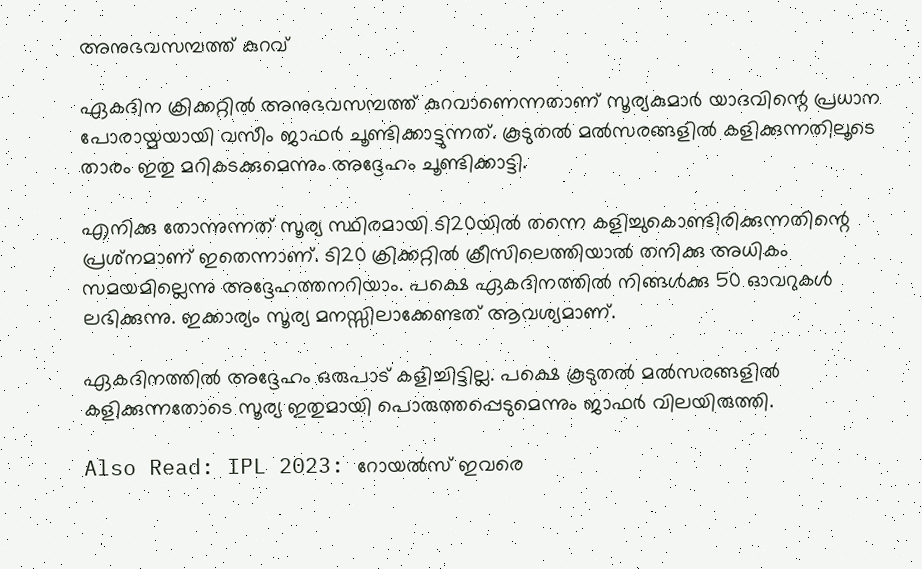അനുഭവസമ്പത്ത് കുറവ്

ഏകദിന ക്രിക്കറ്റില്‍ അനുഭവസമ്പത്ത് കുറവാണെന്നതാണ് സൂര്യകുമാര്‍ യാദവിന്റെ പ്രധാന പോരായ്മയായി വസീം ജാഫര്‍ ചൂണ്ടിക്കാട്ടുന്നത്. കൂടുതല്‍ മല്‍സരങ്ങളില്‍ കളിക്കുന്നതിലൂടെ താരം ഇതു മറികടക്കുമെന്നും അദ്ദേഹം ചൂണ്ടിക്കാട്ടി.

എനിക്കു തോന്നുന്നത് സൂര്യ സ്ഥിരമായി ടി20യില്‍ തന്നെ കളിച്ചുകൊണ്ടിരിക്കുന്നതിന്റെ പ്രശ്‌നമാണ് ഇതെന്നാണ്. ടി20 ക്രിക്കറ്റില്‍ ക്രീസിലെത്തിയാല്‍ തനിക്കു അധികം സമയമില്ലെന്നു അദ്ദേഹത്തനറിയാം. പക്ഷെ ഏകദിനത്തില്‍ നിങ്ങള്‍ക്കു 50 ഓവറുകള്‍ ലഭിക്കുന്നു. ഇക്കാര്യം സൂര്യ മനസ്സിലാക്കേണ്ടത് ആവശ്യമാണ്.

ഏകദിനത്തില്‍ അദ്ദേഹം ഒരുപാട് കളിച്ചിട്ടില്ല. പക്ഷെ കൂടുതല്‍ മല്‍സരങ്ങളില്‍ കളിക്കുന്നതോടെ സൂര്യ ഇതുമായി പൊരുത്തപ്പെടുമെന്നും ജാഫര്‍ വിലയിരുത്തി.

Also Read: IPL 2023: റോയല്‍സ് ഇവരെ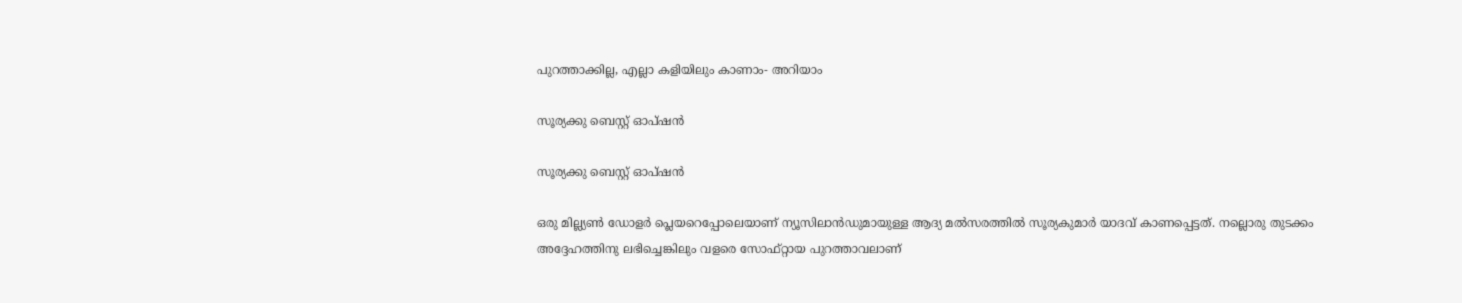പുറത്താക്കില്ല, എല്ലാ കളിയിലും കാണാം- അറിയാം

സൂര്യക്കു ബെസ്റ്റ് ഓപ്ഷന്‍

സൂര്യക്കു ബെസ്റ്റ് ഓപ്ഷന്‍

ഒരു മില്ല്യണ്‍ ഡോളര്‍ പ്ലെയറെപ്പോലെയാണ് ന്യൂസിലാന്‍ഡുമായുള്ള ആദ്യ മല്‍സരത്തില്‍ സൂര്യകുമാര്‍ യാദവ് കാണപ്പെട്ടത്. നല്ലൊരു തുടക്കം അദ്ദേഹത്തിനു ലഭിച്ചെങ്കിലും വളരെ സോഫ്റ്റായ പുറത്താവലാണ്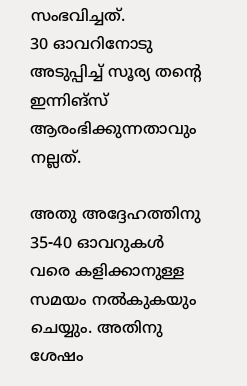സംഭവിച്ചത്.
30 ഓവറിനോടു അടുപ്പിച്ച് സൂര്യ തന്റെ ഇന്നിങ്‌സ് ആരംഭിക്കുന്നതാവും നല്ലത്.

അതു അദ്ദേഹത്തിനു 35-40 ഓവറുകള്‍ വരെ കളിക്കാനുള്ള സമയം നല്‍കുകയും ചെയ്യും. അതിനു ശേഷം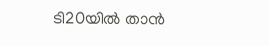ടി20യില്‍ താന്‍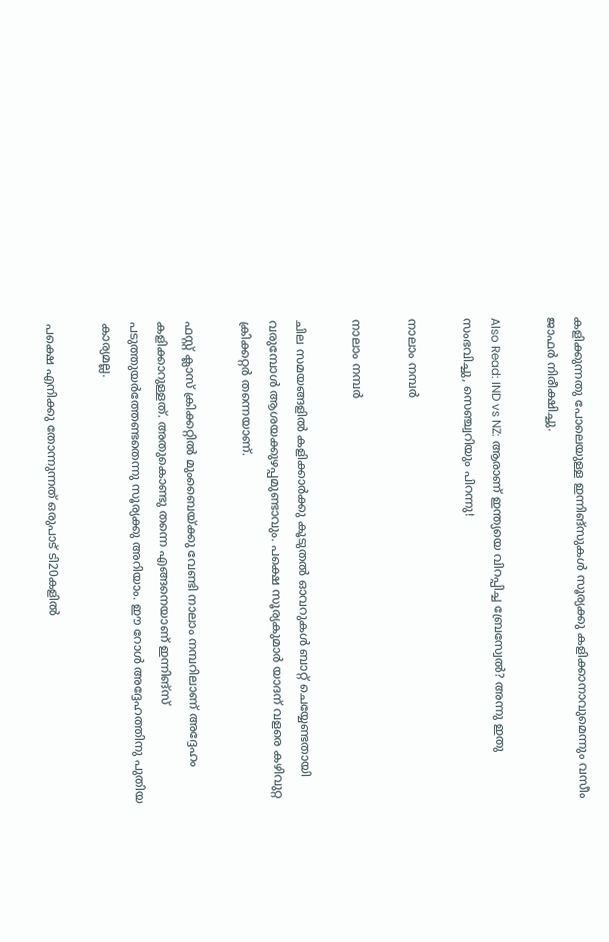കളിക്കുന്നതു പോലെയുള്ള ഇന്നിങ്‌സുകള്‍ സൂര്യക്കു കളിക്കാനാവുമെന്നും വസീം ജാഫര്‍ നിരീക്ഷിച്ചു.

Also Read: IND vs NZ: ആരാണ് ഇന്ത്യയെ വിറപ്പിച്ച ബ്രേസ്വേല്‍? അന്നു ഇതു സംഭവിച്ചു, സെഞ്ച്വറിയും പിറന്നു!

നാലാം നമ്പര്‍

നാലാം നമ്പര്‍

ചില സമയങ്ങളില്‍ കളിക്കാര്‍ക്കു കൂടുതല്‍ ഓവറുകള്‍ ബാറ്റ് ചെയ്യേണ്ടതായി വരുമ്പോള്‍ ആശയക്കുഴപ്പമുണ്ടാവും. പക്ഷെ സൂര്യകുമാര്‍ യാദന് വളരെ കഴിവുറ്റ ക്രിക്കറ്റര്‍ തന്നെയാണ്.

ഫസ്റ്റ് ക്ലാസ് ക്രിക്കറ്റില്‍ മുംബൈയ്ക്കു വേണ്ടി നാലാം നമ്പറിലാണ് അദ്ദേഹം കളിക്കാറുള്ളത്. അതുകൊണ്ടു തന്നെ എങ്ങനെയാണ് ഇന്നിങ്‌സ് പടുത്തുയര്‍ത്തേണ്ടതെന്നു സൂര്യക്കു അറിയാം. ഈ റോള്‍ അദ്ദേഹത്തിനു പുതിയ കാര്യമല്ല.

പക്ഷെ എനിക്കു തോന്നുന്നത് ഒരുപാട് ടി20കളില്‍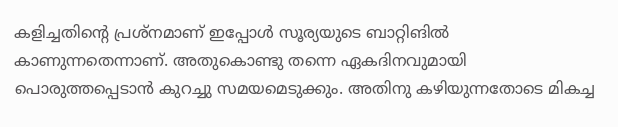കളിച്ചതിന്റെ പ്രശ്‌നമാണ് ഇപ്പോള്‍ സൂര്യയുടെ ബാറ്റിങില്‍ കാണുന്നതെന്നാണ്. അതുകൊണ്ടു തന്നെ ഏകദിനവുമായി പൊരുത്തപ്പെടാന്‍ കുറച്ചു സമയമെടുക്കും. അതിനു കഴിയുന്നതോടെ മികച്ച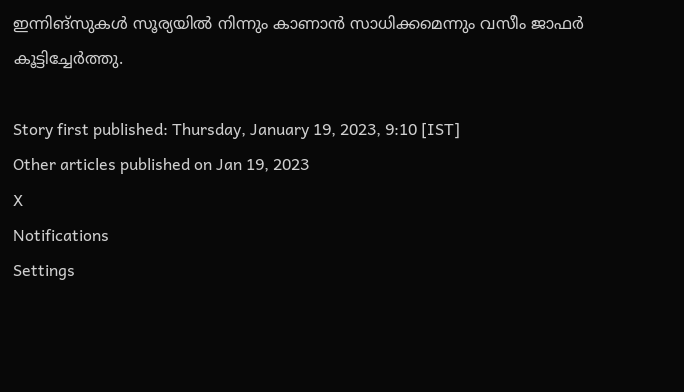ഇന്നിങ്‌സുകള്‍ സൂര്യയില്‍ നിന്നും കാണാന്‍ സാധിക്കമെന്നും വസീം ജാഫര്‍ കൂട്ടിച്ചേര്‍ത്തു.

Story first published: Thursday, January 19, 2023, 9:10 [IST]
Other articles published on Jan 19, 2023
X
Notifications
Settings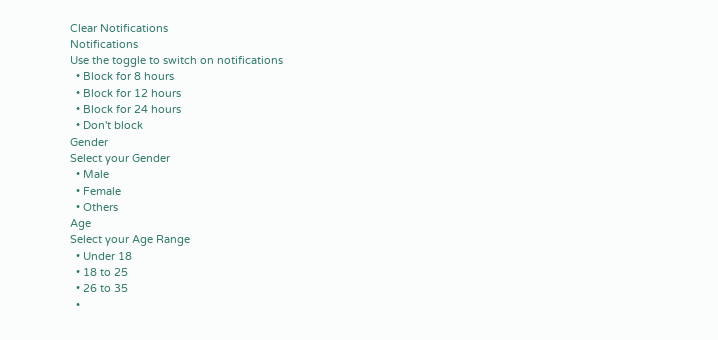Clear Notifications
Notifications
Use the toggle to switch on notifications
  • Block for 8 hours
  • Block for 12 hours
  • Block for 24 hours
  • Don't block
Gender
Select your Gender
  • Male
  • Female
  • Others
Age
Select your Age Range
  • Under 18
  • 18 to 25
  • 26 to 35
  •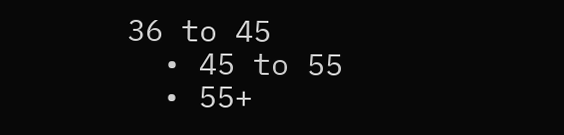36 to 45
  • 45 to 55
  • 55+